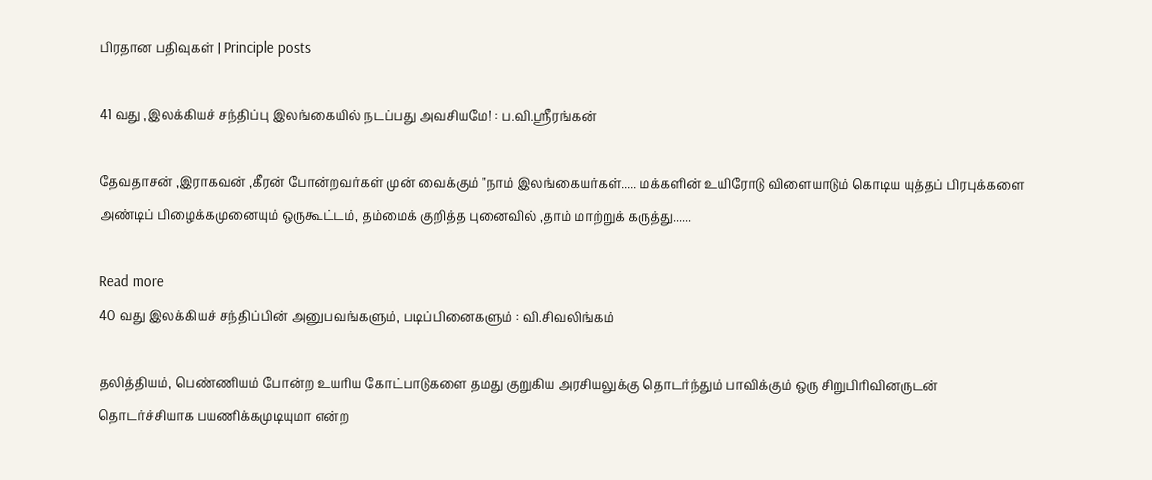பிரதான பதிவுகள் | Principle posts

41 வது ,இலக்கியச் சந்திப்பு இலங்கையில் நடப்பது அவசியமே! : ப.வி.ஶ்ரீரங்கன்

தேவதாசன் ,இராகவன் ,கீரன் போன்றவர்கள் முன் வைக்கும் "நாம் இலங்கையர்கள்..... மக்களின் உயிரோடு விளையாடும் கொடிய யுத்தப் பிரபுக்களை அண்டிப் பிழைக்கமுனையும் ஒருகூட்டம், தம்மைக் குறித்த புனைவில் ,தாம் மாற்றுக் கருத்து......

Read more
40 வது இலக்கியச் சந்திப்பின் அனுபவங்களும், படிப்பினைகளும் : வி.சிவலிங்கம்

தலித்தியம், பெண்ணியம் போன்ற உயரிய கோட்பாடுகளை தமது குறுகிய அரசியலுக்கு தொடர்ந்தும் பாவிக்கும் ஒரு சிறுபிரிவினருடன் தொடர்ச்சியாக பயணிக்கமுடியுமா என்ற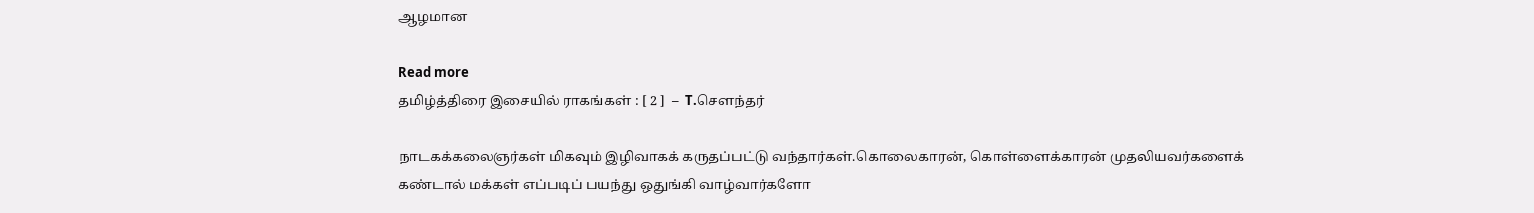ஆழமான

Read more
தமிழ்த்திரை இசையில் ராகங்கள் : [ 2 ]  –  T.சௌந்தர்

நாடகக்கலைஞர்கள் மிகவும் இழிவாகக் கருதப்பட்டு வந்தார்கள்.கொலைகாரன், கொள்ளைக்காரன் முதலியவர்களைக் கண்டால் மக்கள் எப்படிப் பயந்து ஒதுங்கி வாழ்வார்களோ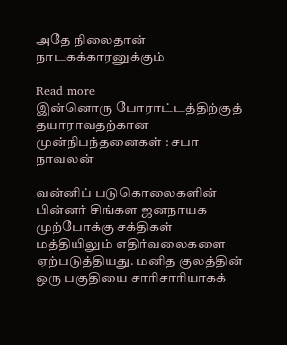அதே நிலைதான் நாடகக்காரனுக்கும்

Read more
இன்னொரு போராட்டத்திற்குத் தயாராவதற்கான முன்நிபந்தனைகள் : சபா நாவலன்

வன்னிப் படுகொலைகளின் பின்னர் சிங்கள ஜனநாயக முற்போக்கு சக்திகள் மத்தியிலும் எதிர்வலைகளை ஏற்படுத்தியது. மனித குலத்தின் ஒரு பகுதியை சாரிசாரியாகக்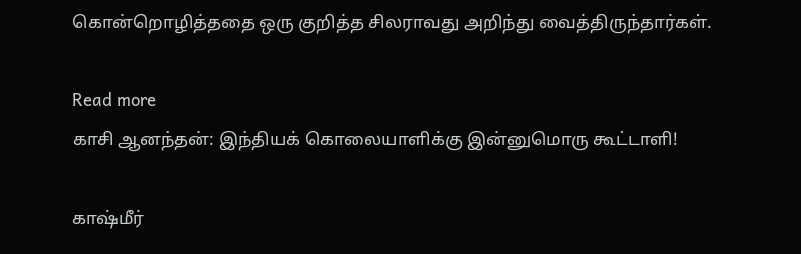கொன்றொழித்ததை ஒரு குறித்த சிலராவது அறிந்து வைத்திருந்தார்கள்.

Read more
காசி ஆனந்தன்: இந்தியக் கொலையாளிக்கு இன்னுமொரு கூட்டாளி!

காஷ்மீர்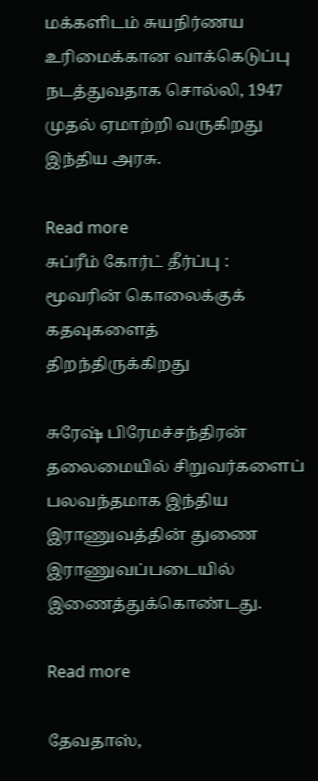மக்களிடம் சுயநிர்ணய உரிமைக்கான வாக்கெடுப்பு நடத்துவதாக சொல்லி, 1947 முதல் ஏமாற்றி வருகிறது இந்திய அரசு.

Read more
சுப்ரீம் கோர்ட் தீர்ப்பு : மூவரின் கொலைக்குக் கதவுகளைத் திறந்திருக்கிறது

சுரேஷ் பிரேமச்சந்திரன் தலைமையில் சிறுவர்களைப் பலவந்தமாக இந்திய இராணுவத்தின் துணை இராணுவப்படையில் இணைத்துக்கொண்டது.

Read more

தேவதாஸ்,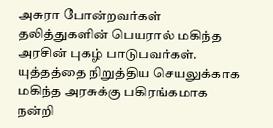அசுரா போன்றவர்கள் தலித்துகளின் பெயரால் மகிந்த அரசின் புகழ் பாடுபவர்கள். யுத்தத்தை நிறுத்திய செயலுக்காக மகிந்த அரசுக்கு பகிரங்கமாக நன்றி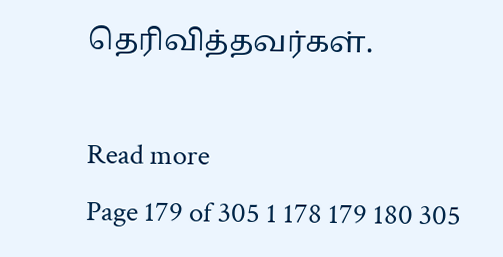தெரிவித்தவர்கள்.

Read more
Page 179 of 305 1 178 179 180 305